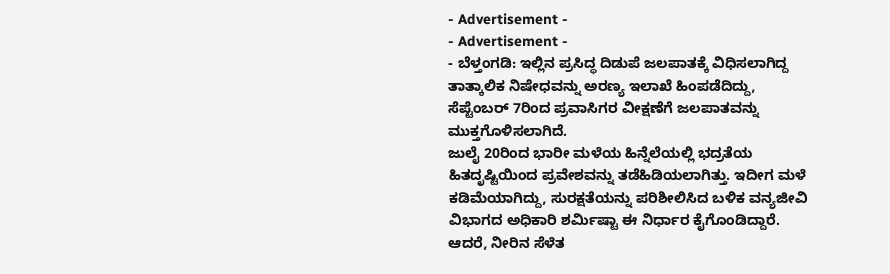- Advertisement -
- Advertisement -
- ಬೆಳ್ತಂಗಡಿ: ಇಲ್ಲಿನ ಪ್ರಸಿದ್ಧ ದಿಡುಪೆ ಜಲಪಾತಕ್ಕೆ ವಿಧಿಸಲಾಗಿದ್ದ ತಾತ್ಕಾಲಿಕ ನಿಷೇಧವನ್ನು ಅರಣ್ಯ ಇಲಾಖೆ ಹಿಂಪಡೆದಿದ್ದು, ಸೆಪ್ಟೆಂಬರ್ 7ರಿಂದ ಪ್ರವಾಸಿಗರ ವೀಕ್ಷಣೆಗೆ ಜಲಪಾತವನ್ನು ಮುಕ್ತಗೊಳಿಸಲಾಗಿದೆ.
ಜುಲೈ 20ರಿಂದ ಭಾರೀ ಮಳೆಯ ಹಿನ್ನೆಲೆಯಲ್ಲಿ ಭದ್ರತೆಯ ಹಿತದೃಷ್ಟಿಯಿಂದ ಪ್ರವೇಶವನ್ನು ತಡೆಹಿಡಿಯಲಾಗಿತ್ತು. ಇದೀಗ ಮಳೆ ಕಡಿಮೆಯಾಗಿದ್ದು, ಸುರಕ್ಷತೆಯನ್ನು ಪರಿಶೀಲಿಸಿದ ಬಳಿಕ ವನ್ಯಜೀವಿ ವಿಭಾಗದ ಅಧಿಕಾರಿ ಶರ್ಮಿಷ್ಟಾ ಈ ನಿರ್ಧಾರ ಕೈಗೊಂಡಿದ್ದಾರೆ. ಆದರೆ, ನೀರಿನ ಸೆಳೆತ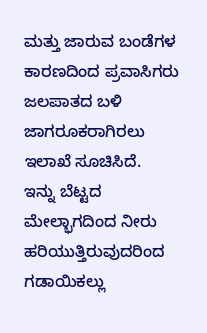ಮತ್ತು ಜಾರುವ ಬಂಡೆಗಳ ಕಾರಣದಿಂದ ಪ್ರವಾಸಿಗರು ಜಲಪಾತದ ಬಳಿ ಜಾಗರೂಕರಾಗಿರಲು ಇಲಾಖೆ ಸೂಚಿಸಿದೆ.
ಇನ್ನು ಬೆಟ್ಟದ ಮೇಲ್ಭಾಗದಿಂದ ನೀರು ಹರಿಯುತ್ತಿರುವುದರಿಂದ ಗಡಾಯಿಕಲ್ಲು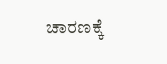ಚಾರಣಕ್ಕೆ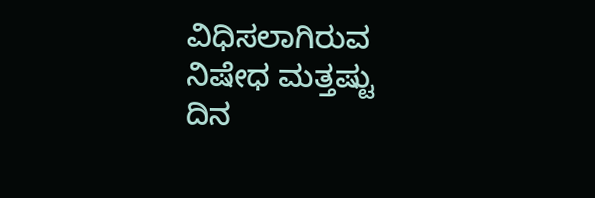ವಿಧಿಸಲಾಗಿರುವ ನಿಷೇಧ ಮತ್ತಷ್ಟು ದಿನ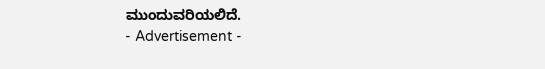ಮುಂದುವರಿಯಲಿದೆ.
- Advertisement -